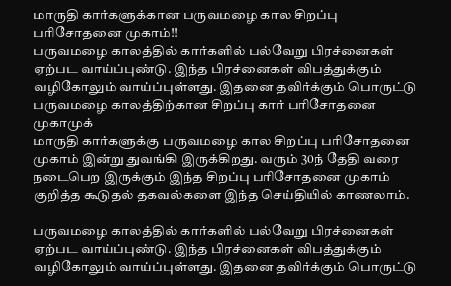மாருதி கார்களுக்கான பருவமழை கால சிறப்பு பரிசோதனை முகாம்!!
பருவமழை காலத்தில் கார்களில் பல்வேறு பிரச்னைகள் ஏற்பட வாய்ப்புண்டு. இந்த பிரச்னைகள் விபத்துக்கும் வழிகோலும் வாய்ப்புள்ளது. இதனை தவிர்க்கும் பொருட்டு பருவமழை காலத்திற்கான சிறப்பு கார் பரிசோதனை முகாமுக்
மாருதி கார்களுக்கு பருவமழை கால சிறப்பு பரிசோதனை முகாம் இன்று துவங்கி இருக்கிறது. வரும் 30ந் தேதி வரை நடைபெற இருக்கும் இந்த சிறப்பு பரிசோதனை முகாம் குறித்த கூடுதல் தகவல்களை இந்த செய்தியில் காணலாம்.

பருவமழை காலத்தில் கார்களில் பல்வேறு பிரச்னைகள் ஏற்பட வாய்ப்புண்டு. இந்த பிரச்னைகள் விபத்துக்கும் வழிகோலும் வாய்ப்புள்ளது. இதனை தவிர்க்கும் பொருட்டு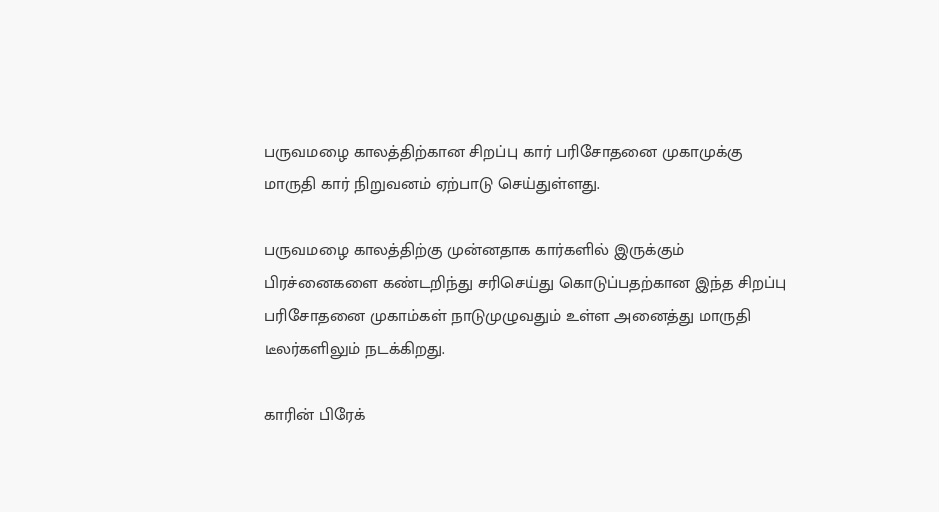பருவமழை காலத்திற்கான சிறப்பு கார் பரிசோதனை முகாமுக்கு மாருதி கார் நிறுவனம் ஏற்பாடு செய்துள்ளது.

பருவமழை காலத்திற்கு முன்னதாக கார்களில் இருக்கும் பிரச்னைகளை கண்டறிந்து சரிசெய்து கொடுப்பதற்கான இந்த சிறப்பு பரிசோதனை முகாம்கள் நாடுமுழுவதும் உள்ள அனைத்து மாருதி டீலர்களிலும் நடக்கிறது.

காரின் பிரேக்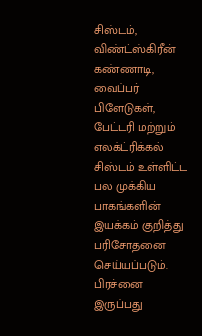சிஸ்டம், விண்ட்ஸ்கிரீன் கண்ணாடி, வைப்பர் பிளேடுகள், பேட்டரி மற்றும் எலக்ட்ரிக்கல் சிஸ்டம் உள்ளிட்ட பல முக்கிய பாகங்களின் இயக்கம் குறித்து பரிசோதனை செய்யப்படும். பிரச்னை இருப்பது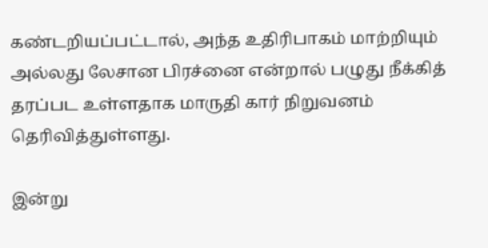கண்டறியப்பட்டால், அந்த உதிரிபாகம் மாற்றியும் அல்லது லேசான பிரச்னை என்றால் பழுது நீக்கித் தரப்பட உள்ளதாக மாருதி கார் நிறுவனம் தெரிவித்துள்ளது.

இன்று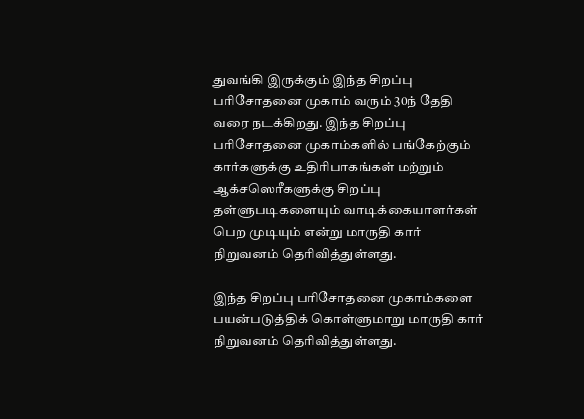துவங்கி இருக்கும் இந்த சிறப்பு பரிசோதனை முகாம் வரும் 30ந் தேதி வரை நடக்கிறது. இந்த சிறப்பு பரிசோதனை முகாம்களில் பங்கேற்கும் கார்களுக்கு உதிரிபாகங்கள் மற்றும் ஆக்சஸெரீகளுக்கு சிறப்பு தள்ளுபடிகளையும் வாடிக்கையாளர்கள் பெற முடியும் என்று மாருதி கார் நிறுவனம் தெரிவித்துள்ளது.

இந்த சிறப்பு பரிசோதனை முகாம்களை பயன்படுத்திக் கொள்ளுமாறு மாருதி கார் நிறுவனம் தெரிவித்துள்ளது.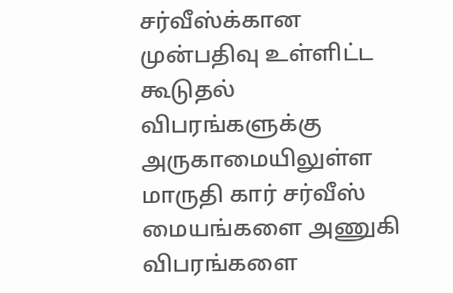சர்வீஸ்க்கான முன்பதிவு உள்ளிட்ட கூடுதல் விபரங்களுக்கு அருகாமையிலுள்ள மாருதி கார் சர்வீஸ் மையங்களை அணுகி விபரங்களை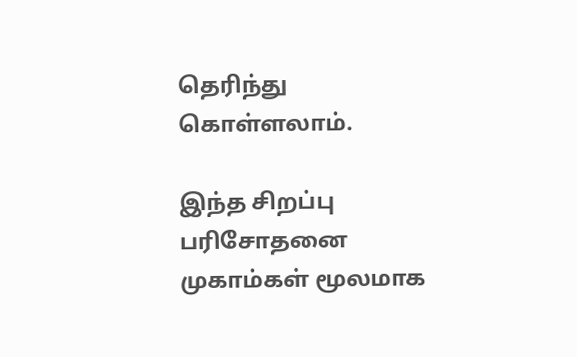தெரிந்து கொள்ளலாம்.

இந்த சிறப்பு பரிசோதனை முகாம்கள் மூலமாக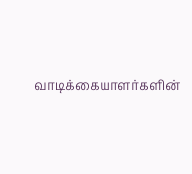வாடிக்கையாளர்களின்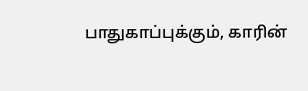பாதுகாப்புக்கும், காரின்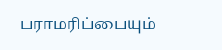பராமரிப்பையும்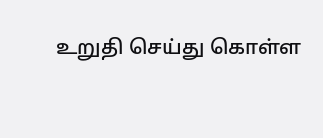உறுதி செய்து கொள்ள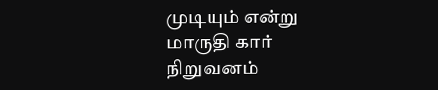முடியும் என்று மாருதி கார் நிறுவனம்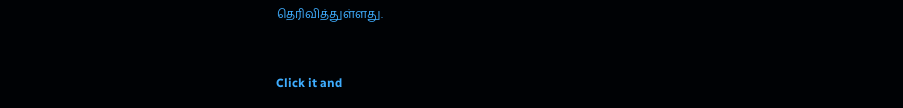தெரிவித்துள்ளது.


Click it and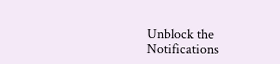Unblock the Notifications